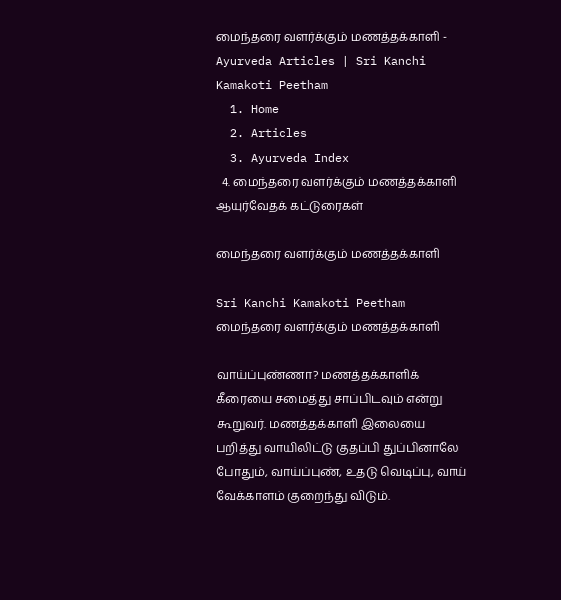மைந்தரை வளர்க்கும் மணத்தக்காளி - Ayurveda Articles | Sri Kanchi Kamakoti Peetham
  1. Home
  2. Articles
  3. Ayurveda Index
  4. மைந்தரை வளர்க்கும் மணத்தக்காளி
ஆயுர்வேதக் கட்டுரைகள்

மைந்தரை வளர்க்கும் மணத்தக்காளி

Sri Kanchi Kamakoti Peetham
மைந்தரை வளர்க்கும் மணத்தக்காளி

வாய்ப்புண்ணா? மணத்தக்காளிக் கீரையை சமைத்து சாப்பிடவும் என்று கூறுவர். மணத்தக்காளி இலையை பறித்து வாயிலிட்டு குதப்பி துப்பினாலே போதும், வாய்ப்புண், உதடு வெடிப்பு, வாய் வேக்காளம் குறைந்து விடும்.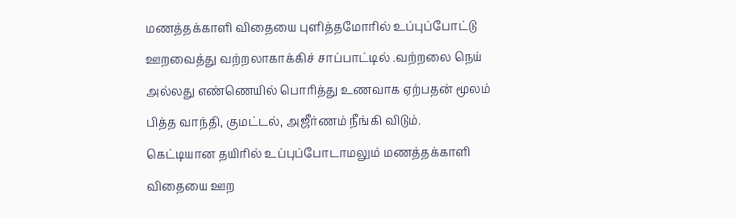மணத்தக்காளி விதையை புளித்தமோரில் உப்புப்போட்டு ஊறவைத்து வற்றலாகாக்கிச் சாப்பாட்டில் .வற்றலை நெய் அல்லது எண்ணெயில் பொரித்து உணவாக ஏற்பதன் மூலம் பித்த வாந்தி, குமட்டல், அஜீர்ணம் நீங்கி விடும். கெட்டியான தயிரில் உப்புப்போடாமலும் மணத்தக்காளி விதையை ஊற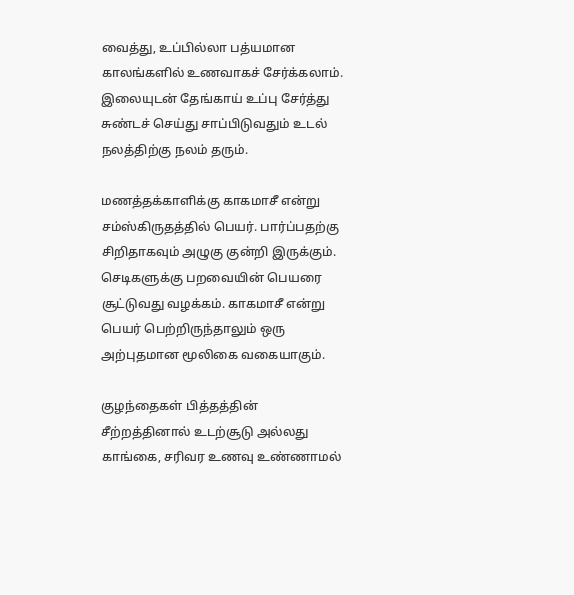வைத்து, உப்பில்லா பத்யமான காலங்களில் உணவாகச் சேர்க்கலாம். இலையுடன் தேங்காய் உப்பு சேர்த்து சுண்டச் செய்து சாப்பிடுவதும் உடல் நலத்திற்கு நலம் தரும்.

மணத்தக்காளிக்கு காகமாசீ என்று சம்ஸ்கிருதத்தில் பெயர். பார்ப்பதற்கு சிறிதாகவும் அழுகு குன்றி இருக்கும். செடிகளுக்கு பறவையின் பெயரை சூட்டுவது வழக்கம். காகமாசீ என்று பெயர் பெற்றிருந்தாலும் ஒரு அற்புதமான மூலிகை வகையாகும்.

குழந்தைகள் பித்தத்தின் சீற்றத்தினால் உடற்சூடு அல்லது காங்கை, சரிவர உணவு உண்ணாமல்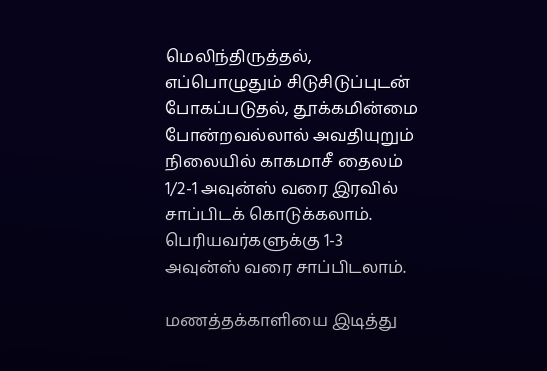மெலிந்திருத்தல், எப்பொழுதும் சிடுசிடுப்புடன் போகப்படுதல், தூக்கமின்மை போன்றவல்லால் அவதியுறும் நிலையில் காகமாசீ தைலம் 1/2-1 அவுன்ஸ் வரை இரவில் சாப்பிடக் கொடுக்கலாம். பெரியவர்களுக்கு 1-3 அவுன்ஸ் வரை சாப்பிடலாம்.

மணத்தக்காளியை இடித்து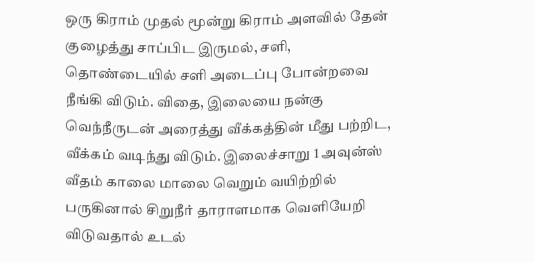ஒரு கிராம் முதல் மூன்று கிராம் அளவில் தேன் குழைத்து சாப்பிட இருமல், சளி, தொண்டையில் சளி அடைப்பு போன்றவை நீங்கி விடும். விதை, இலையை நன்கு வெந்நீருடன் அரைத்து வீக்கத்தின் மீது பற்றிட, வீக்கம் வடிந்து விடும். இலைச்சாறு 1 அவுன்ஸ் வீதம் காலை மாலை வெறும் வயிற்றில் பருகினால் சிறுநீர் தாராளமாக வெளியேறி விடுவதால் உடல்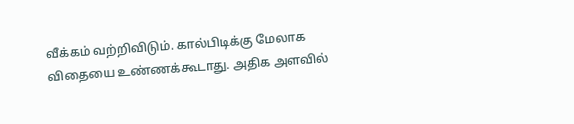வீக்கம் வற்றிவிடும். கால்பிடிக்கு மேலாக விதையை உண்ணக்கூடாது. அதிக அளவில்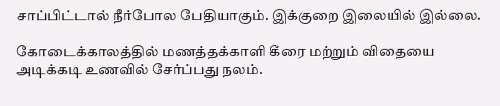சாப்பிட்டால் நீர்போல பேதியாகும். இக்குறை இலையில் இல்லை.

கோடைக்காலத்தில் மணத்தக்காளி கீரை மற்றும் விதையை அடிக்கடி உணவில் சேர்ப்பது நலம்.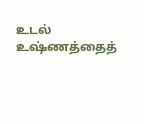உடல் உஷ்ணத்தைத்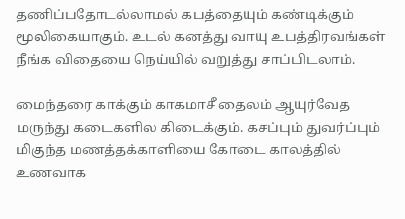தணிப்பதோடல்லாமல் கபத்தையும் கண்டிக்கும் மூலிகையாகும். உடல் கனத்து வாயு உபத்திரவங்கள் நீங்க விதையை நெய்யில் வறுத்து சாப்பிடலாம்.

மைந்தரை காக்கும் காகமாசீ தைலம் ஆயுர்வேத மருந்து கடைகளில கிடைக்கும். கசப்பும் துவர்ப்பும் மிகுந்த மணத்தக்காளியை கோடை காலத்தில் உணவாக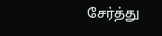சேர்த்து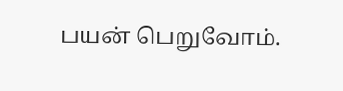பயன் பெறுவோம்.